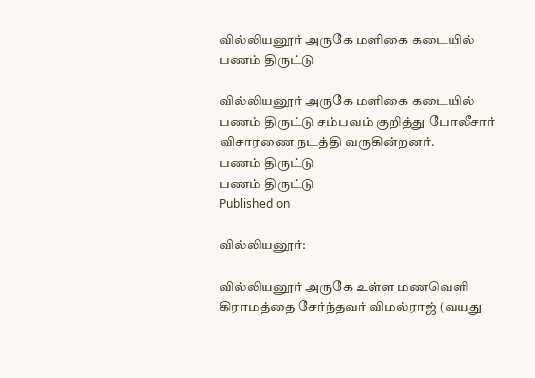வில்லியனூர் அருகே மளிகை கடையில் பணம் திருட்டு

வில்லியனூர் அருகே மளிகை கடையில் பணம் திருட்டு சம்பவம் குறித்து போலீசார் விசாரணை நடத்தி வருகின்றனர்.
பணம் திருட்டு
பணம் திருட்டு
Published on

வில்லியனூர்:

வில்லியனூர் அருகே உள்ள மணவெளி கிராமத்தை சேர்ந்தவர் விமல்ராஜ் (வயது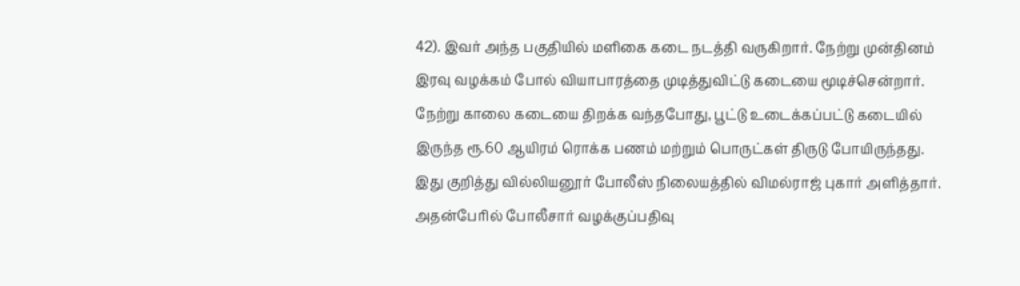42). இவர் அந்த பகுதியில் மளிகை கடை நடத்தி வருகிறார். நேற்று முன்தினம் இரவு வழக்கம் போல் வியாபாரத்தை முடித்துவிட்டு கடையை மூடிச்சென்றார். நேற்று காலை கடையை திறக்க வந்தபோது, பூட்டு உடைக்கப்பட்டு கடையில் இருந்த ரூ.60 ஆயிரம் ரொக்க பணம் மற்றும் பொருட்கள் திருடு போயிருந்தது. இது குறித்து வில்லியனூர் போலீஸ் நிலையத்தில் விமல்ராஜ் புகார் அளித்தார். அதன்பேரில் போலீசார் வழக்குப்பதிவு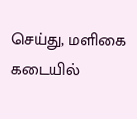செய்து, மளிகை கடையில்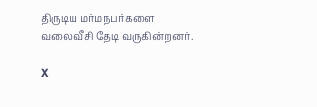திருடிய மர்மநபர்களை வலைவீசி தேடி வருகின்றனர்.

X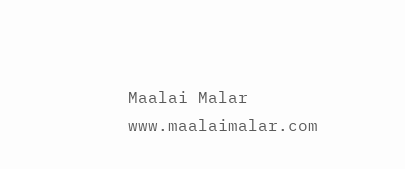Maalai Malar
www.maalaimalar.com